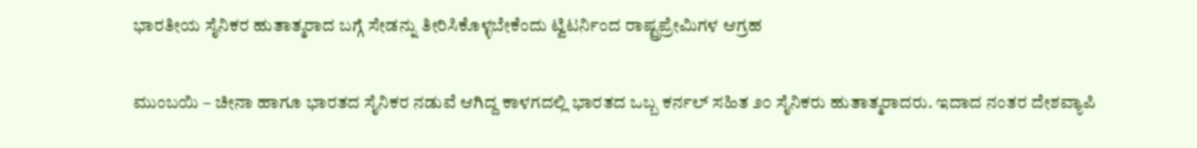ಭಾರತೀಯ ಸೈನಿಕರ ಹುತಾತ್ಮರಾದ ಬಗ್ಗೆ ಸೇಡನ್ನು ತೀರಿಸಿಕೊಳ್ಳಬೇಕೆಂದು ಟ್ವಿಟರ್ನಿಂದ ರಾಷ್ಟ್ರಪ್ರೇಮಿಗಳ ಆಗ್ರಹ

ಮುಂಬಯಿ – ಚೀನಾ ಹಾಗೂ ಭಾರತದ ಸೈನಿಕರ ನಡುವೆ ಆಗಿದ್ದ ಕಾಳಗದಲ್ಲಿ ಭಾರತದ ಒಬ್ಬ ಕರ್ನಲ್ ಸಹಿತ ೨೦ ಸೈನಿಕರು ಹುತಾತ್ಮರಾದರು. ಇದಾದ ನಂತರ ದೇಶವ್ಯಾಪಿ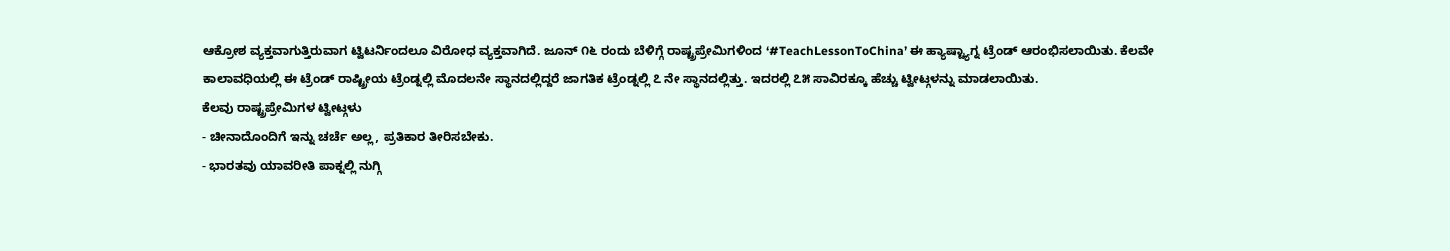ಆಕ್ರೋಶ ವ್ಯಕ್ತವಾಗುತ್ತಿರುವಾಗ ಟ್ವಿಟರ್ನಿಂದಲೂ ವಿರೋಧ ವ್ಯಕ್ತವಾಗಿದೆ. ಜೂನ್ ೧೬ ರಂದು ಬೆಳಿಗ್ಗೆ ರಾಷ್ಟ್ರಪ್ರೇಮಿಗಳಿಂದ ‘#TeachLessonToChina’ ಈ ಹ್ಯಾಷ್ಟ್ಯಾಗ್ನ ಟ್ರೆಂಡ್ ಆರಂಭಿಸಲಾಯಿತು. ಕೆಲವೇ ಕಾಲಾವಧಿಯಲ್ಲಿ ಈ ಟ್ರೆಂಡ್ ರಾಷ್ಟ್ರೀಯ ಟ್ರೆಂಡ್ನಲ್ಲಿ ಮೊದಲನೇ ಸ್ಥಾನದಲ್ಲಿದ್ದರೆ ಜಾಗತಿಕ ಟ್ರೆಂಡ್ನಲ್ಲಿ ೭ ನೇ ಸ್ಥಾನದಲ್ಲಿತ್ತು. ಇದರಲ್ಲಿ ೭೫ ಸಾವಿರಕ್ಕೂ ಹೆಚ್ಚು ಟ್ವೀಟ್ಗಳನ್ನು ಮಾಡಲಾಯಿತು.
ಕೆಲವು ರಾಷ್ಟ್ರಪ್ರೇಮಿಗಳ ಟ್ವೀಟ್ಗಳು
- ಚೀನಾದೊಂದಿಗೆ ಇನ್ನು ಚರ್ಚೆ ಅಲ್ಲ, ಪ್ರತಿಕಾರ ತೀರಿಸಬೇಕು.
- ಭಾರತವು ಯಾವರೀತಿ ಪಾಕ್ನಲ್ಲಿ ನುಗ್ಗಿ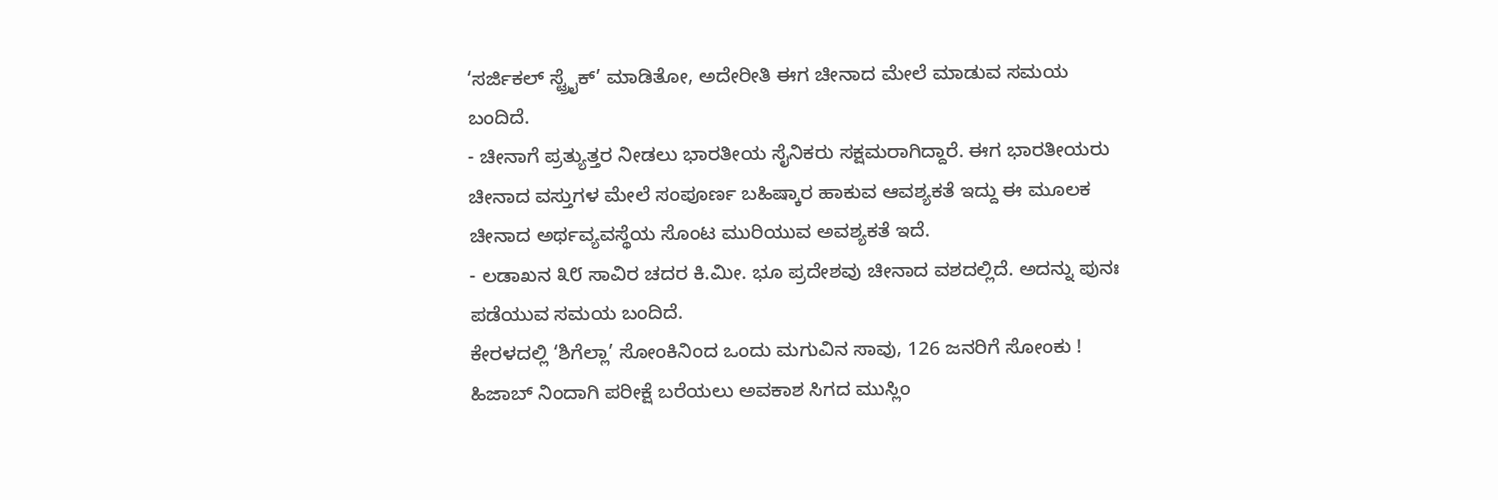‘ಸರ್ಜಿಕಲ್ ಸ್ಟ್ರೈಕ್’ ಮಾಡಿತೋ, ಅದೇರೀತಿ ಈಗ ಚೀನಾದ ಮೇಲೆ ಮಾಡುವ ಸಮಯ ಬಂದಿದೆ.
- ಚೀನಾಗೆ ಪ್ರತ್ಯುತ್ತರ ನೀಡಲು ಭಾರತೀಯ ಸೈನಿಕರು ಸಕ್ಷಮರಾಗಿದ್ದಾರೆ. ಈಗ ಭಾರತೀಯರು ಚೀನಾದ ವಸ್ತುಗಳ ಮೇಲೆ ಸಂಪೂರ್ಣ ಬಹಿಷ್ಕಾರ ಹಾಕುವ ಆವಶ್ಯಕತೆ ಇದ್ದು ಈ ಮೂಲಕ ಚೀನಾದ ಅರ್ಥವ್ಯವಸ್ಥೆಯ ಸೊಂಟ ಮುರಿಯುವ ಅವಶ್ಯಕತೆ ಇದೆ.
- ಲಡಾಖನ ೩೮ ಸಾವಿರ ಚದರ ಕಿ.ಮೀ. ಭೂ ಪ್ರದೇಶವು ಚೀನಾದ ವಶದಲ್ಲಿದೆ. ಅದನ್ನು ಪುನಃ ಪಡೆಯುವ ಸಮಯ ಬಂದಿದೆ.
ಕೇರಳದಲ್ಲಿ ‘ಶಿಗೆಲ್ಲಾ’ ಸೋಂಕಿನಿಂದ ಒಂದು ಮಗುವಿನ ಸಾವು, 126 ಜನರಿಗೆ ಸೋಂಕು !
ಹಿಜಾಬ್ ನಿಂದಾಗಿ ಪರೀಕ್ಷೆ ಬರೆಯಲು ಅವಕಾಶ ಸಿಗದ ಮುಸ್ಲಿಂ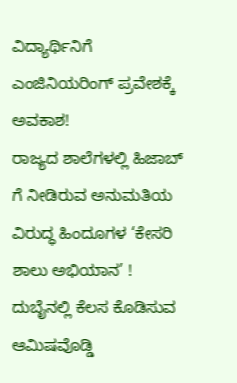ವಿದ್ಯಾರ್ಥಿನಿಗೆ ಎಂಜಿನಿಯರಿಂಗ್ ಪ್ರವೇಶಕ್ಕೆ ಅವಕಾಶ!
ರಾಜ್ಯದ ಶಾಲೆಗಳಲ್ಲಿ ಹಿಜಾಬ್ ಗೆ ನೀಡಿರುವ ಅನುಮತಿಯ ವಿರುದ್ಧ ಹಿಂದೂಗಳ ‘ಕೇಸರಿ ಶಾಲು ಅಭಿಯಾನ’ !
ದುಬೈನಲ್ಲಿ ಕೆಲಸ ಕೊಡಿಸುವ ಆಮಿಷವೊಡ್ಡಿ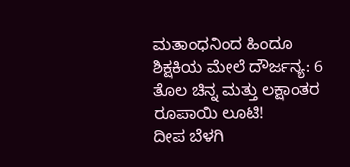ಮತಾಂಧನಿಂದ ಹಿಂದೂ ಶಿಕ್ಷಕಿಯ ಮೇಲೆ ದೌರ್ಜನ್ಯ: 6 ತೊಲ ಚಿನ್ನ ಮತ್ತು ಲಕ್ಷಾಂತರ ರೂಪಾಯಿ ಲೂಟಿ!
ದೀಪ ಬೆಳಗಿ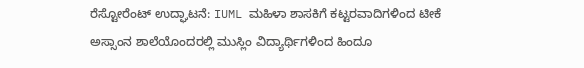ರೆಸ್ಟೋರೆಂಟ್ ಉದ್ಘಾಟನೆ: IUML ಮಹಿಳಾ ಶಾಸಕಿಗೆ ಕಟ್ಟರವಾದಿಗಳಿಂದ ಟೀಕೆ
ಅಸ್ಸಾಂನ ಶಾಲೆಯೊಂದರಲ್ಲಿ ಮುಸ್ಲಿಂ ವಿದ್ಯಾರ್ಥಿಗಳಿಂದ ಹಿಂದೂ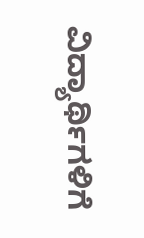ವಿದ್ಯಾರ್ಥಿಗಳಿಗೆ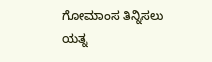ಗೋಮಾಂಸ ತಿನ್ನಿಸಲು ಯತ್ನ